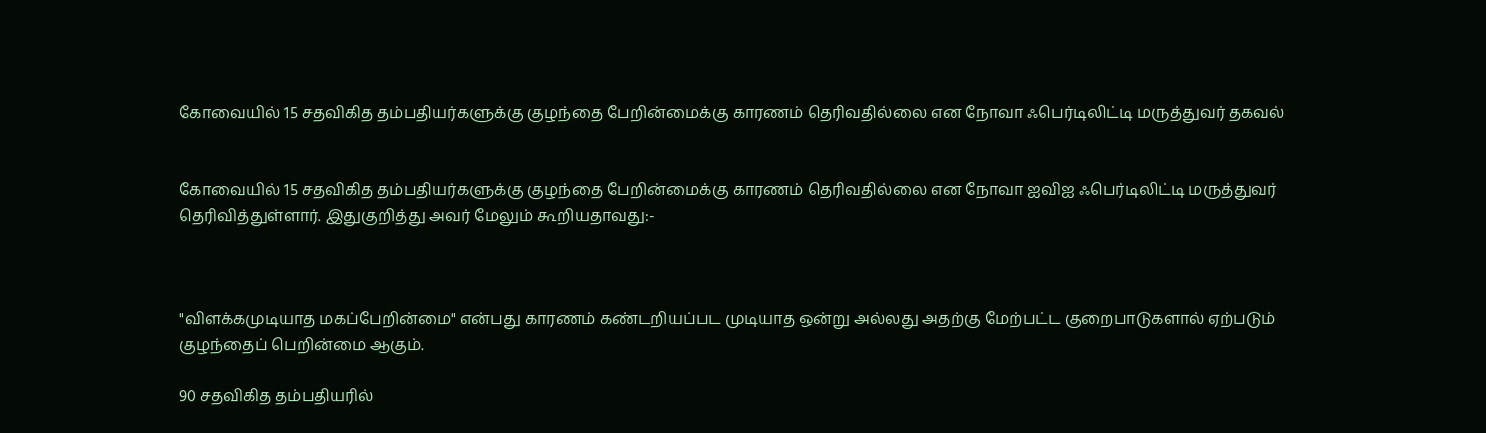கோவையில் 15 சதவிகித தம்பதியர்களுக்கு குழந்தை பேறின்மைக்கு காரணம் தெரிவதில்லை என நோவா ஃபெர்டிலிட்டி மருத்துவர் தகவல்


கோவையில் 15 சதவிகித தம்பதியர்களுக்கு குழந்தை பேறின்மைக்கு காரணம் தெரிவதில்லை என நோவா ஐவிஐ ஃபெர்டிலிட்டி மருத்துவர் தெரிவித்துள்ளார். இதுகுறித்து அவர் மேலும் கூறியதாவது:-



"விளக்கமுடியாத மகப்பேறின்மை" என்பது காரணம் கண்டறியப்பட முடியாத ஒன்று அல்லது அதற்கு மேற்பட்ட குறைபாடுகளால் ஏற்படும் குழந்தைப் பெறின்மை ஆகும்.

90 சதவிகித தம்பதியரில்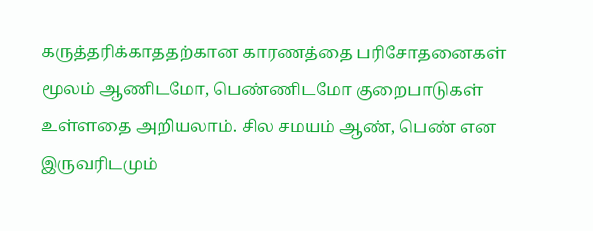கருத்தரிக்காததற்கான காரணத்தை பரிசோதனைகள் மூலம் ஆணிடமோ, பெண்ணிடமோ குறைபாடுகள் உள்ளதை அறியலாம். சில சமயம் ஆண், பெண் என இருவரிடமும்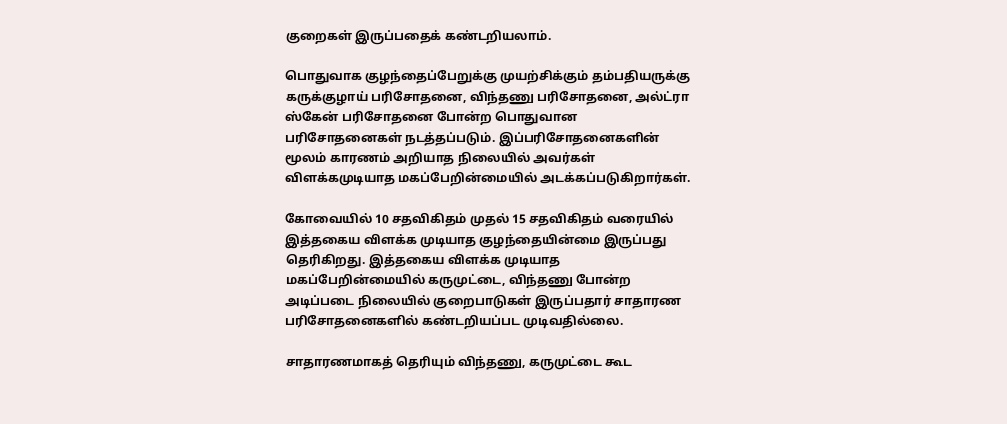குறைகள் இருப்பதைக் கண்டறியலாம்.

பொதுவாக குழந்தைப்பேறுக்கு முயற்சிக்கும் தம்பதியருக்கு கருக்குழாய் பரிசோதனை, விந்தணு பரிசோதனை, அல்ட்ரா ஸ்கேன் பரிசோதனை போன்ற பொதுவான பரிசோதனைகள் நடத்தப்படும். இப்பரிசோதனைகளின் மூலம் காரணம் அறியாத நிலையில் அவர்கள் விளக்கமுடியாத மகப்பேறின்மையில் அடக்கப்படுகிறார்கள்.

கோவையில் 10 சதவிகிதம் முதல் 15 சதவிகிதம் வரையில் இத்தகைய விளக்க முடியாத குழந்தையின்மை இருப்பது தெரிகிறது. இத்தகைய விளக்க முடியாத மகப்பேறின்மையில் கருமுட்டை, விந்தணு போன்ற அடிப்படை நிலையில் குறைபாடுகள் இருப்பதார் சாதாரண பரிசோதனைகளில் கண்டறியப்பட முடிவதில்லை.

சாதாரணமாகத் தெரியும் விந்தணு, கருமுட்டை கூட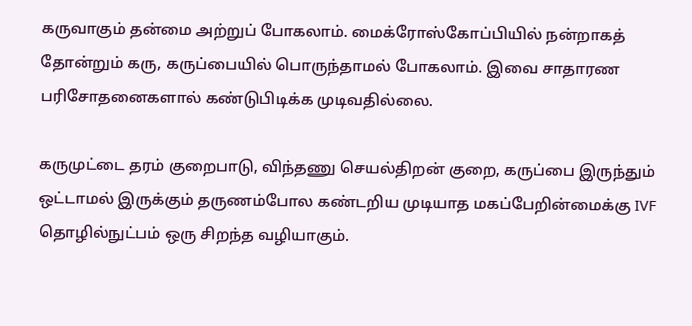கருவாகும் தன்மை அற்றுப் போகலாம். மைக்ரோஸ்கோப்பியில் நன்றாகத் தோன்றும் கரு, கருப்பையில் பொருந்தாமல் போகலாம். இவை சாதாரண பரிசோதனைகளால் கண்டுபிடிக்க முடிவதில்லை.

கருமுட்டை தரம் குறைபாடு, விந்தணு செயல்திறன் குறை, கருப்பை இருந்தும் ஒட்டாமல் இருக்கும் தருணம்போல கண்டறிய முடியாத மகப்பேறின்மைக்கு IVF தொழில்நுட்பம் ஒரு சிறந்த வழியாகும்.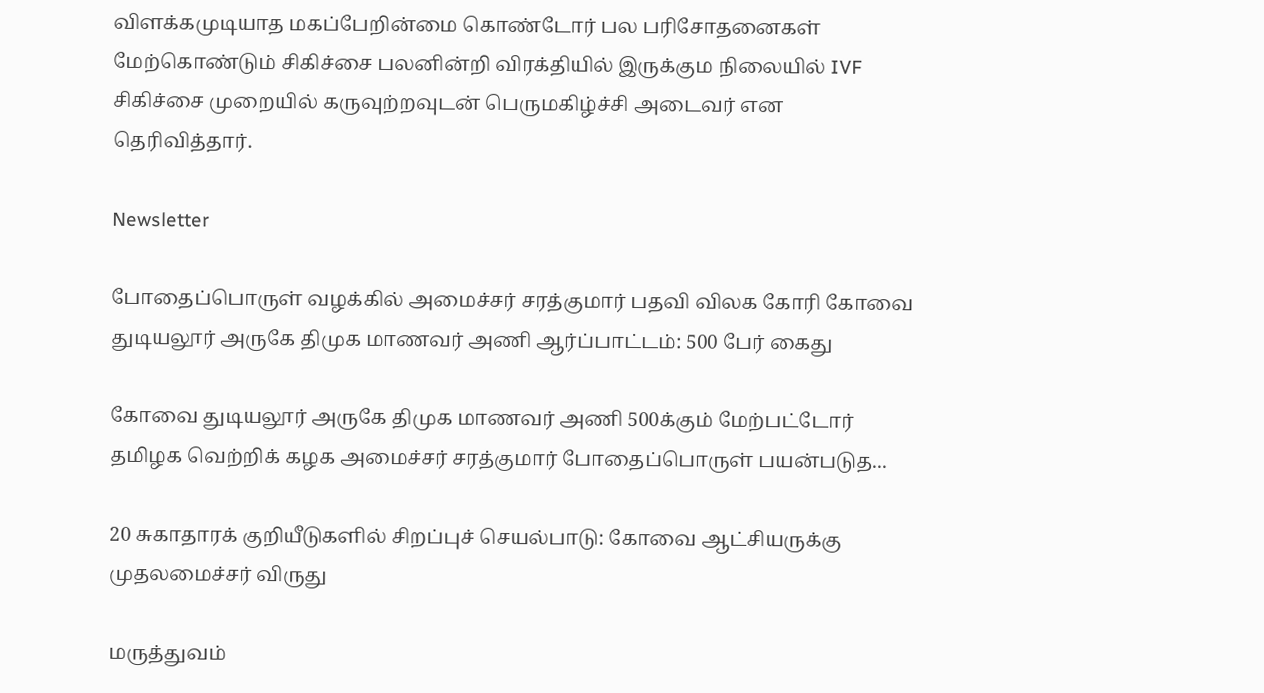விளக்கமுடியாத மகப்பேறின்மை கொண்டோர் பல பரிசோதனைகள் மேற்கொண்டும் சிகிச்சை பலனின்றி விரக்தியில் இருக்கும நிலையில் IVF சிகிச்சை முறையில் கருவுற்றவுடன் பெருமகிழ்ச்சி அடைவர் என தெரிவித்தார்.

Newsletter

போதைப்பொருள் வழக்கில் அமைச்சர் சரத்குமார் பதவி விலக கோரி கோவை துடியலூர் அருகே திமுக மாணவர் அணி ஆர்ப்பாட்டம்: 500 பேர் கைது

கோவை துடியலூர் அருகே திமுக மாணவர் அணி 500க்கும் மேற்பட்டோர் தமிழக வெற்றிக் கழக அமைச்சர் சரத்குமார் போதைப்பொருள் பயன்படுத...

20 சுகாதாரக் குறியீடுகளில் சிறப்புச் செயல்பாடு: கோவை ஆட்சியருக்கு முதலமைச்சர் விருது

மருத்துவம்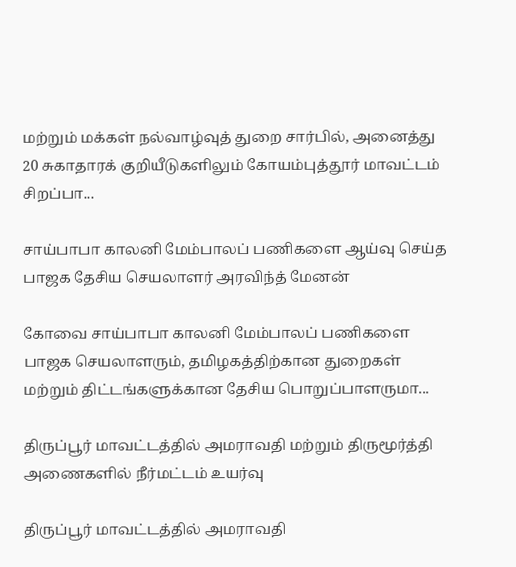மற்றும் மக்கள் நல்வாழ்வுத் துறை சார்பில், அனைத்து 20 சுகாதாரக் குறியீடுகளிலும் கோயம்புத்தூர் மாவட்டம் சிறப்பா...

சாய்பாபா காலனி மேம்பாலப் பணிகளை ஆய்வு செய்த பாஜக தேசிய செயலாளர் அரவிந்த் மேனன்

கோவை சாய்பாபா காலனி மேம்பாலப் பணிகளை பாஜக செயலாளரும், தமிழகத்திற்கான துறைகள் மற்றும் திட்டங்களுக்கான தேசிய பொறுப்பாளருமா...

திருப்பூர் மாவட்டத்தில் அமராவதி மற்றும் திருமூர்த்தி அணைகளில் நீர்மட்டம் உயர்வு

திருப்பூர் மாவட்டத்தில் அமராவதி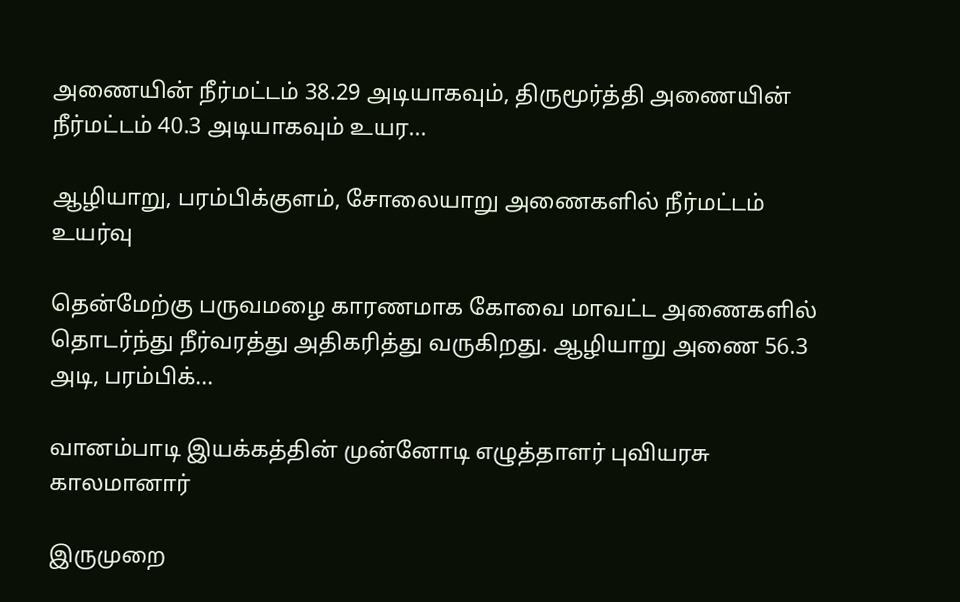அணையின் நீர்மட்டம் 38.29 அடியாகவும், திருமூர்த்தி அணையின் நீர்மட்டம் 40.3 அடியாகவும் உயர...

ஆழியாறு, பரம்பிக்குளம், சோலையாறு அணைகளில் நீர்மட்டம் உயர்வு

தென்மேற்கு பருவமழை காரணமாக கோவை மாவட்ட அணைகளில் தொடர்ந்து நீர்வரத்து அதிகரித்து வருகிறது. ஆழியாறு அணை 56.3 அடி, பரம்பிக்...

வானம்பாடி இயக்கத்தின் முன்னோடி எழுத்தாளர் புவியரசு காலமானார்

இருமுறை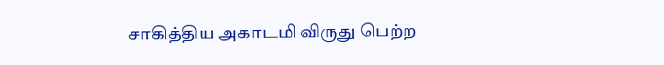சாகித்திய அகாடமி விருது பெற்ற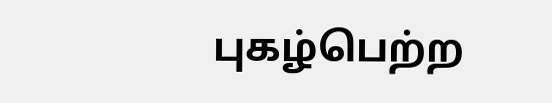புகழ்பெற்ற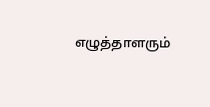எழுத்தாளரும்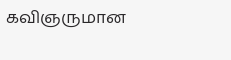கவிஞருமான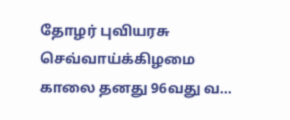தோழர் புவியரசு செவ்வாய்க்கிழமை காலை தனது 96வது வ...